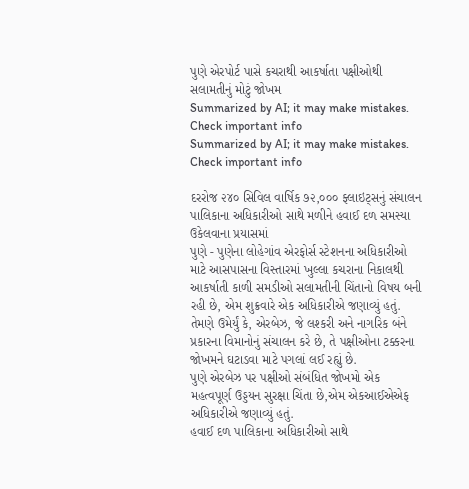પુણે એરપોર્ટ પાસે કચરાથી આકર્ષાતા પક્ષીઓથી સલામતીનું મોટું જોખમ
Summarized by AI; it may make mistakes. Check important info
Summarized by AI; it may make mistakes. Check important info

દરરોજ ૨૪૦ સિવિલ વાર્ષિક ૭૨,૦૦૦ ફ્લાઇટ્સનું સંચાલન
પાલિકાના અધિકારીઓ સાથે મળીને હવાઈ દળ સમસ્યા ઉકેલવાના પ્રયાસમાં
પુણે - પુણેના લોહેગાંવ એરફોર્સ સ્ટેશનના અધિકારીઓ માટે આસપાસના વિસ્તારમાં ખુલ્લા કચરાના નિકાલથી આકર્ષાતી કાળી સમડીઓ સલામતીની ચિંતાનો વિષય બની રહી છે, એમ શુક્રવારે એક અધિકારીએ જણાવ્યું હતું.
તેમણે ઉમેર્યું કે, એરબેઝ, જે લશ્કરી અને નાગરિક બંને પ્રકારના વિમાનોનું સંચાલન કરે છે, તે પક્ષીઓના ટક્કરના જોખમને ઘટાડવા માટે પગલાં લઈ રહ્યું છે.
પુણે એરબેઝ પર પક્ષીઓ સંબંધિત જોખમો એક મહત્વપૂર્ણ ઉડ્ડયન સુરક્ષા ચિંતા છે,એમ એકઆઈએએફ અધિકારીએ જણાવ્યું હતું.
હવાઈ દળ પાલિકાના અધિકારીઓ સાથે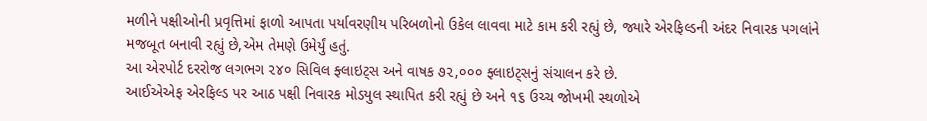મળીને પક્ષીઓની પ્રવૃત્તિમાં ફાળો આપતા પર્યાવરણીય પરિબળોનો ઉકેલ લાવવા માટે કામ કરી રહ્યું છે, જ્યારે એરફિલ્ડની અંદર નિવારક પગલાંને મજબૂત બનાવી રહ્યું છે,એમ તેમણે ઉમેર્યું હતું.
આ એરપોર્ટ દરરોજ લગભગ ૨૪૦ સિવિલ ફ્લાઇટ્સ અને વાષક ૭૨,૦૦૦ ફ્લાઇટ્સનું સંચાલન કરે છે.
આઈએએફ એરફિલ્ડ પર આઠ પક્ષી નિવારક મોડયુલ સ્થાપિત કરી રહ્યું છે અને ૧૬ ઉચ્ચ જોખમી સ્થળોએ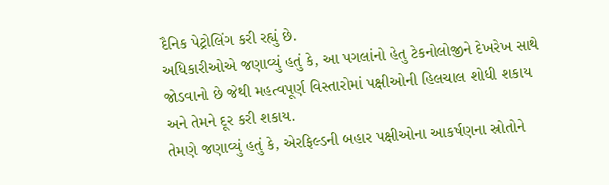દૈનિક પેટ્રોલિંગ કરી રહ્યું છે.
અધિકારીઓએ જણાવ્યું હતું કે, આ પગલાંનો હેતુ ટેકનોલોજીને દેખરેખ સાથે જોડવાનો છે જેથી મહત્વપૂર્ણ વિસ્તારોમાં પક્ષીઓની હિલચાલ શોધી શકાય અને તેમને દૂર કરી શકાય.
તેમણે જણાવ્યું હતું કે, એરફિલ્ડની બહાર પક્ષીઓના આકર્ષણના સ્રોતોને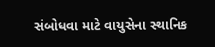સંબોધવા માટે વાયુસેના સ્થાનિક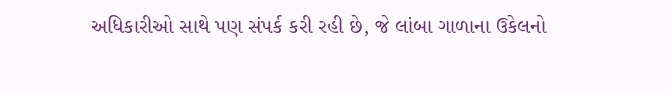અધિકારીઓ સાથે પણ સંપર્ક કરી રહી છે, જે લાંબા ગાળાના ઉકેલનો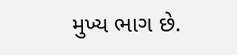મુખ્ય ભાગ છે.